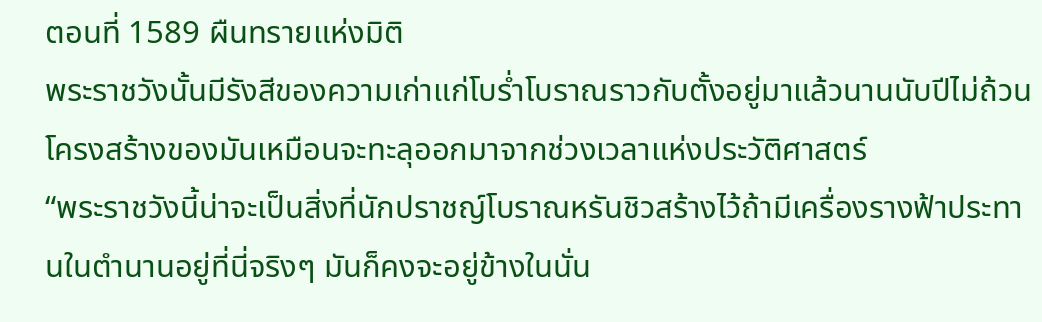ตอนที่ 1589 ผืนทรายแห่งมิติ
พระราชวังนั้นมีรังสีของความเก่าแก่โบร่ำโบราณราวกับตั้งอยู่มาแล้วนานนับปีไม่ถ้วนโครงสร้างของมันเหมือนจะทะลุออกมาจากช่วงเวลาแห่งประวัติศาสตร์
“พระราชวังนี้น่าจะเป็นสิ่งที่นักปราชญ์โบราณหรันชิวสร้างไว้ถ้ามีเครื่องรางฟ้าประทานในตำนานอยู่ที่นี่จริงๆ มันก็คงจะอยู่ข้างในนั่น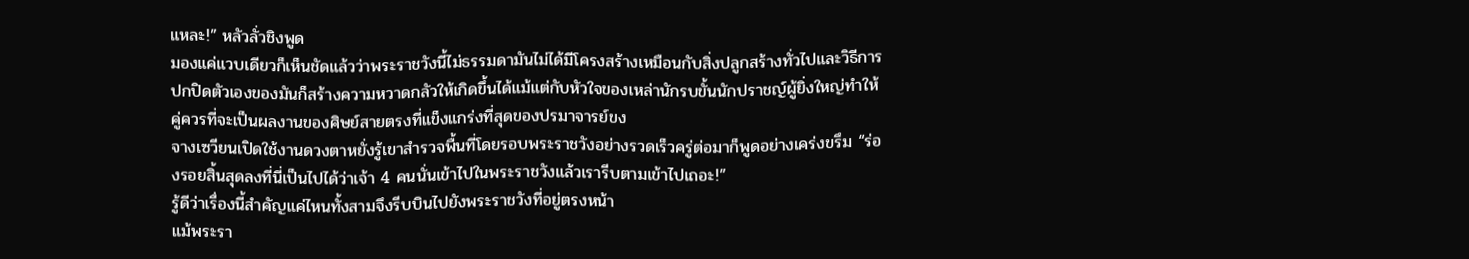แหละ!” หลัวลั่วชิงพูด
มองแค่แวบเดียวก็เห็นชัดแล้วว่าพระราชวังนี้ไม่ธรรมดามันไม่ได้มีโครงสร้างเหมือนกับสิ่งปลูกสร้างทั่วไปและวิธีการปกปิดตัวเองของมันก็สร้างความหวาดกลัวให้เกิดขึ้นได้แม้แต่กับหัวใจของเหล่านักรบขั้นนักปราชญ์ผู้ยิ่งใหญ่ทำให้คู่ควรที่จะเป็นผลงานของศิษย์สายตรงที่แข็งแกร่งที่สุดของปรมาจารย์ขง
จางเซวียนเปิดใช้งานดวงตาหยั่งรู้เขาสำรวจพื้นที่โดยรอบพระราชวังอย่างรวดเร็วครู่ต่อมาก็พูดอย่างเคร่งขรึม “ร่องรอยสิ้นสุดลงที่นี่เป็นไปได้ว่าเจ้า 4 คนนั่นเข้าไปในพระราชวังแล้วเรารีบตามเข้าไปเถอะ!”
รู้ดีว่าเรื่องนี้สำคัญแค่ไหนทั้งสามจึงรีบบินไปยังพระราชวังที่อยู่ตรงหน้า
แม้พระรา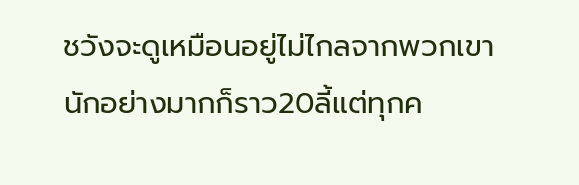ชวังจะดูเหมือนอยู่ไม่ไกลจากพวกเขานักอย่างมากก็ราว20ลี้แต่ทุกค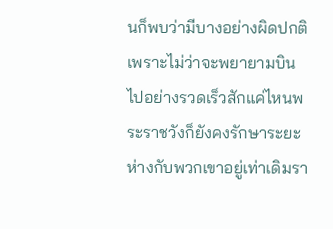นก็พบว่ามีบางอย่างผิดปกติเพราะไม่ว่าจะพยายามบินไปอย่างรวดเร็วสักแค่ไหนพระราชวังก็ยังคงรักษาระยะห่างกับพวกเขาอยู่เท่าเดิมรา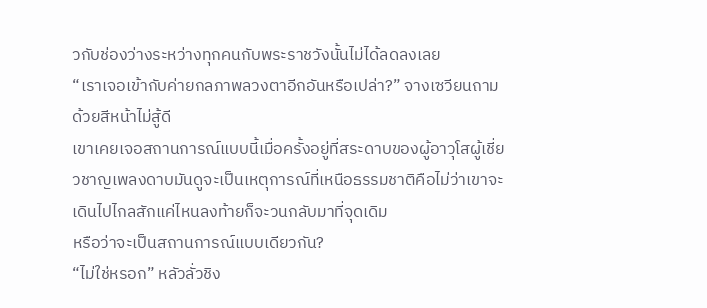วกับช่องว่างระหว่างทุกคนกับพระราชวังนั้นไม่ได้ลดลงเลย
“เราเจอเข้ากับค่ายกลภาพลวงตาอีกอันหรือเปล่า?” จางเซวียนถามด้วยสีหน้าไม่สู้ดี
เขาเคยเจอสถานการณ์แบบนี้เมื่อครั้งอยู่ที่สระดาบของผู้อาวุโสผู้เชี่ยวชาญเพลงดาบมันดูจะเป็นเหตุการณ์ที่เหนือธรรมชาติคือไม่ว่าเขาจะเดินไปไกลสักแค่ไหนลงท้ายก็จะวนกลับมาที่จุดเดิม
หรือว่าจะเป็นสถานการณ์แบบเดียวกัน?
“ไม่ใช่หรอก” หลัวลั่วชิง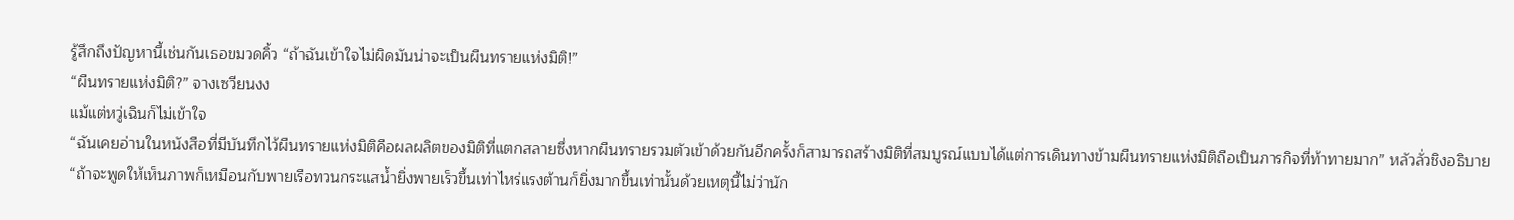รู้สึกถึงปัญหานี้เช่นกันเธอขมวดคิ้ว “ถ้าฉันเข้าใจไม่ผิดมันน่าจะเป็นผืนทรายแห่งมิติ!”
“ผืนทรายแห่งมิติ?” จางเซวียนงง
แม้แต่หวู่เฉินก็ไม่เข้าใจ
“ฉันเคยอ่านในหนังสือที่มีบันทึกไว้ผืนทรายแห่งมิติคือผลผลิตของมิติที่แตกสลายซึ่งหากผืนทรายรวมตัวเข้าด้วยกันอีกครั้งก็สามารถสร้างมิติที่สมบูรณ์แบบได้แต่การเดินทางข้ามผืนทรายแห่งมิติถือเป็นภารกิจที่ท้าทายมาก” หลัวลั่วชิงอธิบาย “ถ้าจะพูดให้เห็นภาพก็เหมือนกับพายเรือทวนกระแสน้ำยิ่งพายเร็วขึ้นเท่าไหร่แรงต้านก็ยิ่งมากขึ้นเท่านั้นด้วยเหตุนี้ไม่ว่านัก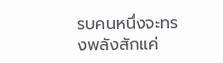รบคนหนึ่งจะทรงพลังสักแค่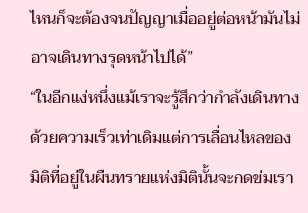ไหนก็จะต้องจนปัญญาเมื่ออยู่ต่อหน้ามันไม่อาจเดินทางรุดหน้าไปได้”
“ในอีกแง่หนึ่งแม้เราจะรู้สึกว่ากำลังเดินทางด้วยความเร็วเท่าเดิมแต่การเลื่อนไหลของมิติที่อยู่ในผืนทรายแห่งมิตินั้นจะกดข่มเรา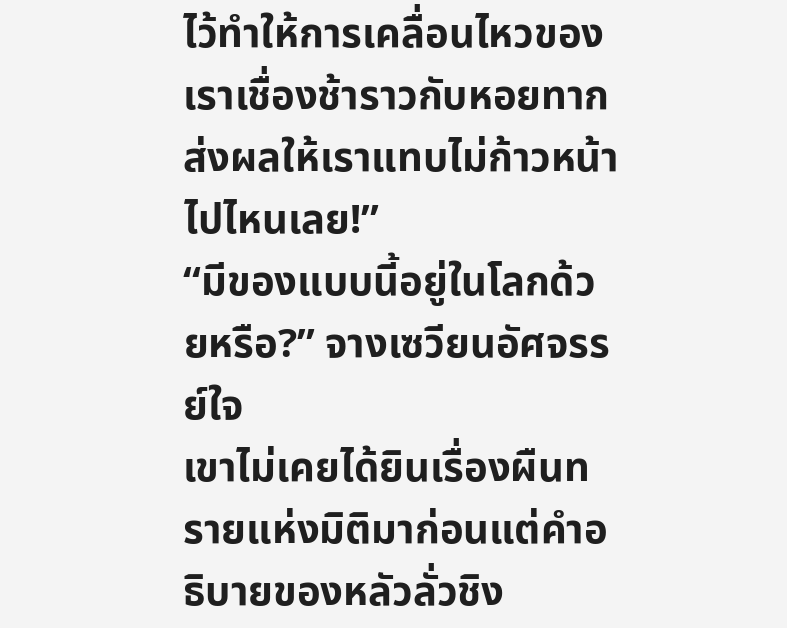ไว้ทำให้การเคลื่อนไหวของเราเชื่องช้าราวกับหอยทากส่งผลให้เราแทบไม่ก้าวหน้าไปไหนเลย!”
“มีของแบบนี้อยู่ในโลกด้วยหรือ?” จางเซวียนอัศจรรย์ใจ
เขาไม่เคยได้ยินเรื่องผืนทรายแห่งมิติมาก่อนแต่คำอธิบายของหลัวลั่วชิง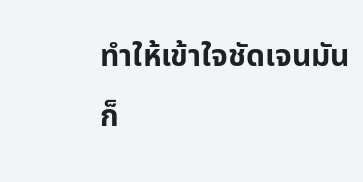ทำให้เข้าใจชัดเจนมันก็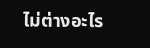ไม่ต่างอะไร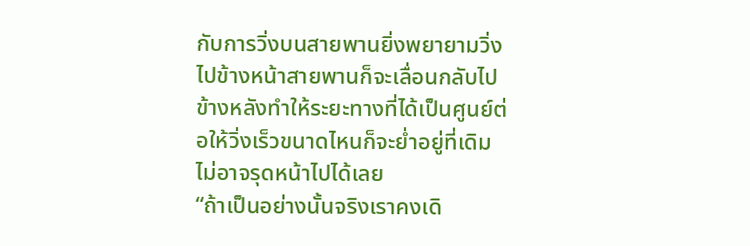กับการวิ่งบนสายพานยิ่งพยายามวิ่งไปข้างหน้าสายพานก็จะเลื่อนกลับไปข้างหลังทำให้ระยะทางที่ได้เป็นศูนย์ต่อให้วิ่งเร็วขนาดไหนก็จะย่ำอยู่ที่เดิมไม่อาจรุดหน้าไปได้เลย
“ถ้าเป็นอย่างนั้นจริงเราคงเดิ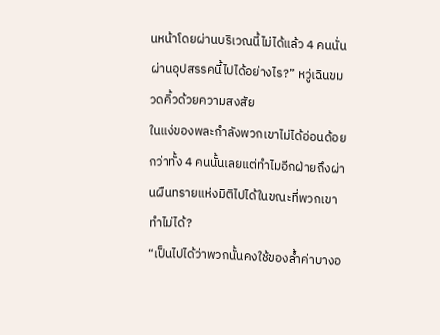นหน้าโดยผ่านบริเวณนี้ไม่ได้แล้ว 4 คนนั่นผ่านอุปสรรคนี้ไปได้อย่างไร?” หวู่เฉินขมวดคิ้วด้วยความสงสัย
ในแง่ของพละกำลังพวกเขาไม่ได้อ่อนด้อยกว่าทั้ง 4 คนนั้นเลยแต่ทำไมอีกฝ่ายถึงผ่านผืนทรายแห่งมิติไปได้ในขณะที่พวกเขาทำไม่ได้?
“เป็นไปได้ว่าพวกนั้นคงใช้ของล้ำค่าบางอ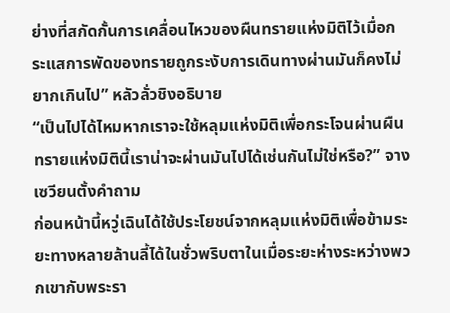ย่างที่สกัดกั้นการเคลื่อนไหวของผืนทรายแห่งมิติไว้เมื่อกระแสการพัดของทรายถูกระงับการเดินทางผ่านมันก็คงไม่ยากเกินไป” หลัวลั่วชิงอธิบาย
“เป็นไปได้ไหมหากเราจะใช้หลุมแห่งมิติเพื่อกระโจนผ่านผืนทรายแห่งมิตินี้เราน่าจะผ่านมันไปได้เช่นกันไม่ใช่หรือ?” จางเซวียนตั้งคำถาม
ก่อนหน้านี้หวู่เฉินได้ใช้ประโยชน์จากหลุมแห่งมิติเพื่อข้ามระยะทางหลายล้านลี้ได้ในชั่วพริบตาในเมื่อระยะห่างระหว่างพวกเขากับพระรา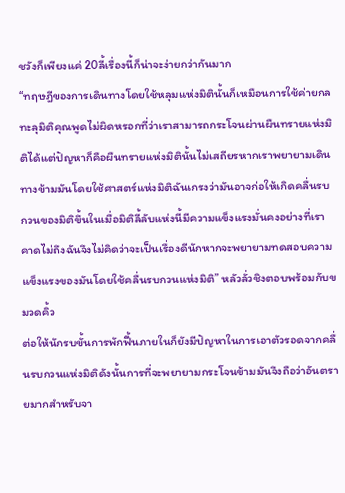ชวังก็เพียงแค่ 20ลี้เรื่องนี้ก็น่าจะง่ายกว่ากันมาก
“ทฤษฎีของการเดินทางโดยใช้หลุมแห่งมิตินั้นก็เหมือนการใช้ค่ายกลทะลุมิติคุณพูดไม่ผิดหรอกที่ว่าเราสามารถกระโจนผ่านผืนทรายแห่งมิติได้แต่ปัญหาก็คือผืนทรายแห่งมิตินั้นไม่เสถียรหากเราพยายามเดินทางข้ามมันโดยใช้ศาสตร์แห่งมิติฉันเกรงว่ามันอาจก่อให้เกิดคลื่นรบกวนของมิติขึ้นในเมื่อมิติลี้ลับแห่งนี้มีความแข็งแรงมั่นคงอย่างที่เราคาดไม่ถึงฉันจึงไม่คิดว่าจะเป็นเรื่องดีนักหากจะพยายามทดสอบความแข็งแรงของมันโดยใช้คลื่นรบกวนแห่งมิติ” หลัวลั่วชิงตอบพร้อมกับขมวดคิ้ว
ต่อให้นักรบขั้นการพักฟื้นภายในก็ยังมีปัญหาในการเอาตัวรอดจากคลื่นรบกวนแห่งมิติดังนั้นการที่จะพยายามกระโจนข้ามมันจึงถือว่าอันตรายมากสำหรับจา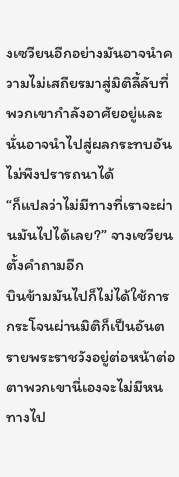งเซวียนอีกอย่างมันอาจนำความไม่เสถียรมาสู่มิติลี้ลับที่พวกเขากำลังอาศัยอยู่และนั่นอาจนำไปสู่ผลกระทบอันไม่พึงปรารถนาได้
“ก็แปลว่าไม่มีทางที่เราจะผ่านมันไปได้เลย?” จางเซวียนตั้งคำถามอีก
บินข้ามมันไปก็ไม่ได้ใช้การกระโจนผ่านมิติก็เป็นอันตรายพระราชวังอยู่ต่อหน้าต่อตาพวกเขานี่เองจะไม่มีหนทางไป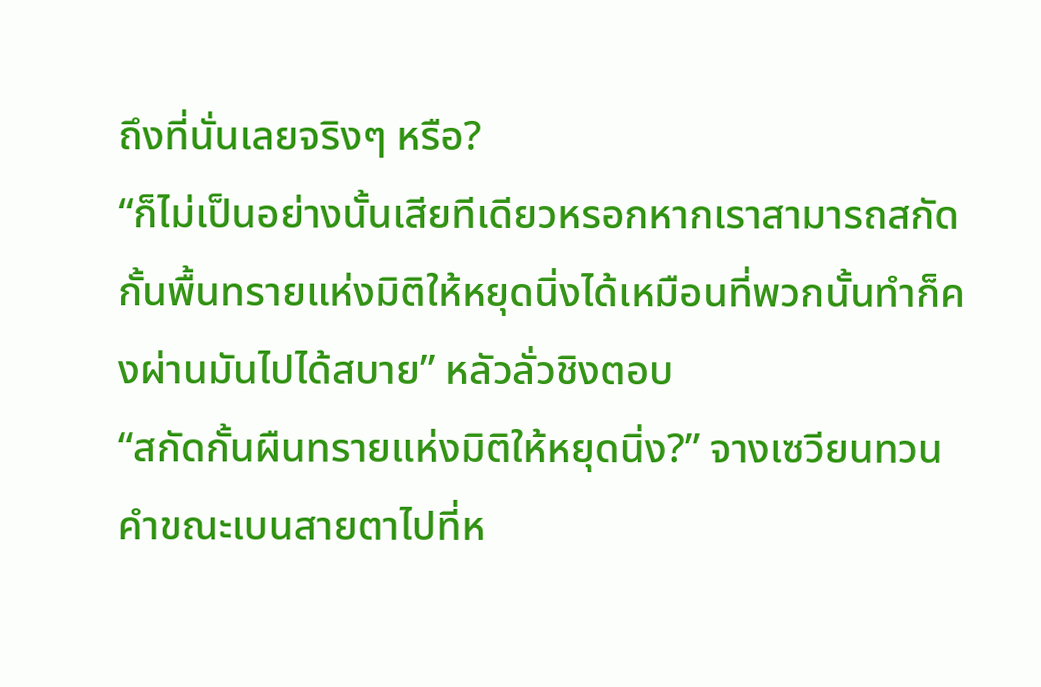ถึงที่นั่นเลยจริงๆ หรือ?
“ก็ไม่เป็นอย่างนั้นเสียทีเดียวหรอกหากเราสามารถสกัดกั้นพื้นทรายแห่งมิติให้หยุดนิ่งได้เหมือนที่พวกนั้นทำก็คงผ่านมันไปได้สบาย” หลัวลั่วชิงตอบ
“สกัดกั้นผืนทรายแห่งมิติให้หยุดนิ่ง?” จางเซวียนทวนคำขณะเบนสายตาไปที่ห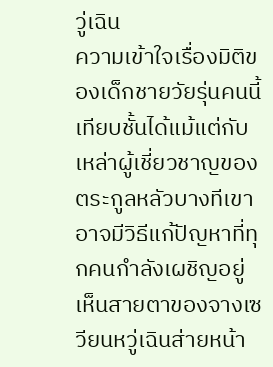วู่เฉิน
ความเข้าใจเรื่องมิติของเด็กชายวัยรุ่นคนนี้เทียบชั้นได้แม้แต่กับเหล่าผู้เชี่ยวชาญของตระกูลหลัวบางทีเขาอาจมีวิธีแก้ปัญหาที่ทุกคนกำลังเผชิญอยู่
เห็นสายตาของจางเซวียนหวู่เฉินส่ายหน้า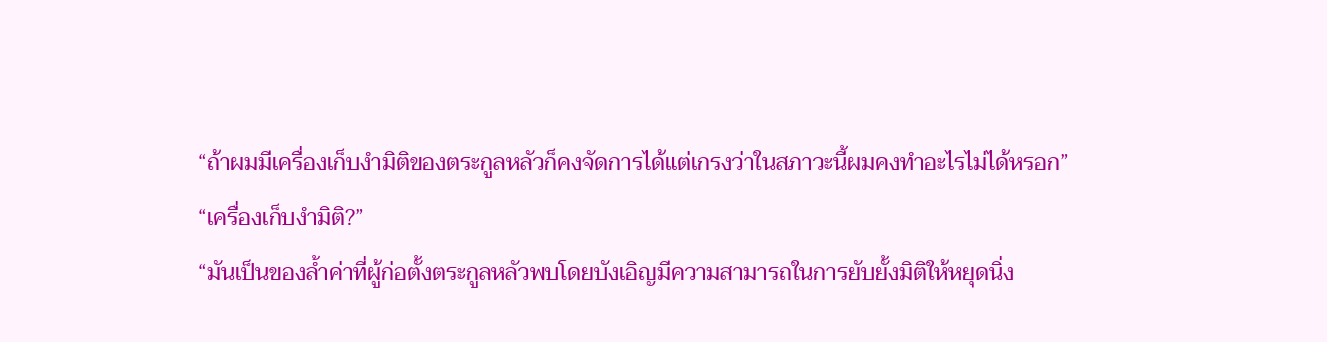“ถ้าผมมีเครื่องเก็บงำมิติของตระกูลหลัวก็คงจัดการได้แต่เกรงว่าในสภาวะนี้ผมคงทำอะไรไม่ได้หรอก”
“เครื่องเก็บงำมิติ?”
“มันเป็นของล้ำค่าที่ผู้ก่อตั้งตระกูลหลัวพบโดยบังเอิญมีความสามารถในการยับยั้งมิติให้หยุดนิ่ง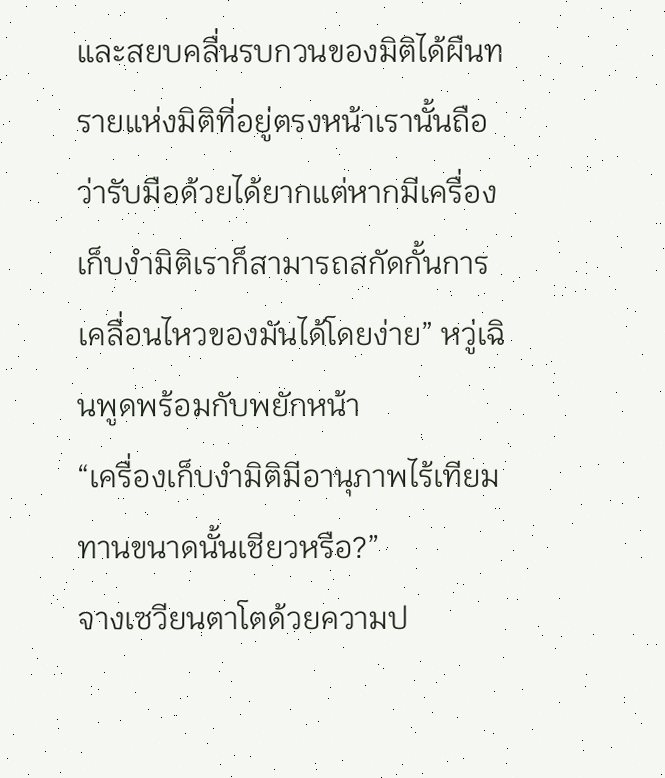และสยบคลื่นรบกวนของมิติได้ผืนทรายแห่งมิติที่อยู่ตรงหน้าเรานั้นถือว่ารับมือด้วยได้ยากแต่หากมีเครื่องเก็บงำมิติเราก็สามารถสกัดกั้นการเคลื่อนไหวของมันได้โดยง่าย” หวู่เฉินพูดพร้อมกับพยักหน้า
“เครื่องเก็บงำมิติมีอานุภาพไร้เทียมทานขนาดนั้นเชียวหรือ?”
จางเซวียนตาโตด้วยความป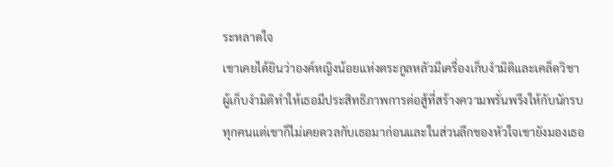ระหลาดใจ
เขาเคยได้ยินว่าองค์หญิงน้อยแห่งตระกูลหลัวมีเครื่องเก็บงำมิติและเคล็ดวิชาผู้เก็บงำมิติทำให้เธอมีประสิทธิภาพการต่อสู้ที่สร้างความพรั่นพรึงให้กับนักรบทุกคนแต่เขาก็ไม่เคยดวลกับเธอมาก่อนและในส่วนลึกของหัวใจเขายังมองเธอ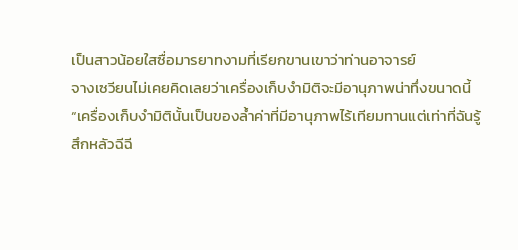เป็นสาวน้อยใสซื่อมารยาทงามที่เรียกขานเขาว่าท่านอาจารย์
จางเซวียนไม่เคยคิดเลยว่าเครื่องเก็บงำมิติจะมีอานุภาพน่าทึ่งขนาดนี้
“เครื่องเก็บงำมิตินั้นเป็นของล้ำค่าที่มีอานุภาพไร้เทียมทานแต่เท่าที่ฉันรู้สึกหลัวฉีฉี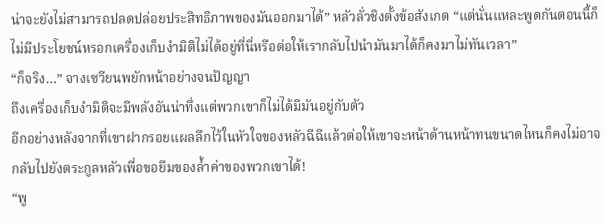น่าจะยังไม่สามารถปลดปล่อยประสิทธิภาพของมันออกมาได้” หลัวลั่วชิงตั้งข้อสังเกต “แต่นั่นแหละพูดกันตอนนี้ก็ไม่มีประโยชน์หรอกเครื่องเก็บงำมิติไม่ได้อยู่ที่นี่หรือต่อให้เรากลับไปนำมันมาได้ก็คงมาไม่ทันเวลา”
“ก็จริง…” จางเซวียนพยักหน้าอย่างจนปัญญา
ถึงเครื่องเก็บงำมิติจะมีพลังอันน่าทึ่งแต่พวกเขาก็ไม่ได้มีมันอยู่กับตัว
อีกอย่างหลังจากที่เขาฝากรอยแผลลึกไว้ในหัวใจของหลัวฉีฉีแล้วต่อให้เขาจะหน้าด้านหน้าทนขนาดไหนก็คงไม่อาจกลับไปยังตระกูลหลัวเพื่อขอยืมของล้ำค่าของพวกเขาได้!
“พู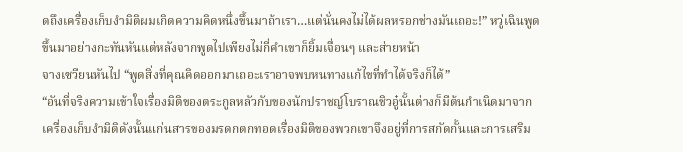ดถึงเครื่องเก็บงำมิติผมเกิดความคิดหนึ่งขึ้นมาถ้าเรา…แต่นั่นคงไม่ได้ผลหรอกช่างมันเถอะ!” หวู่เฉินพูดขึ้นมาอย่างกะทันหันแต่หลังจากพูดไปเพียงไม่กี่คำเขาก็ยิ้มเจื่อนๆ และส่ายหน้า
จางเซวียนหันไป “พูดสิ่งที่คุณคิดออกมาเถอะเราอาจพบหนทางแก้ไขที่ทำได้จริงก็ได้”
“อันที่จริงความเข้าใจเรื่องมิติของตระกูลหลัวกับของนักปราชญ์โบราณชิวอู๋นั้นต่างก็มีต้นกำเนิดมาจากเครื่องเก็บงำมิติดังนั้นแก่นสารของมรดกตกทอดเรื่องมิติของพวกเขาจึงอยู่ที่การสกัดกั้นและการเสริม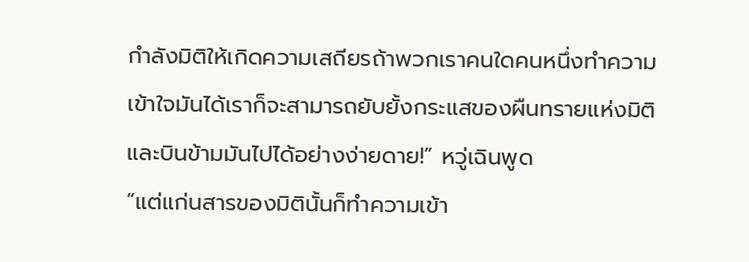กำลังมิติให้เกิดความเสถียรถ้าพวกเราคนใดคนหนึ่งทำความเข้าใจมันได้เราก็จะสามารถยับยั้งกระแสของผืนทรายแห่งมิติและบินข้ามมันไปได้อย่างง่ายดาย!” หวู่เฉินพูด
“แต่แก่นสารของมิตินั้นก็ทำความเข้า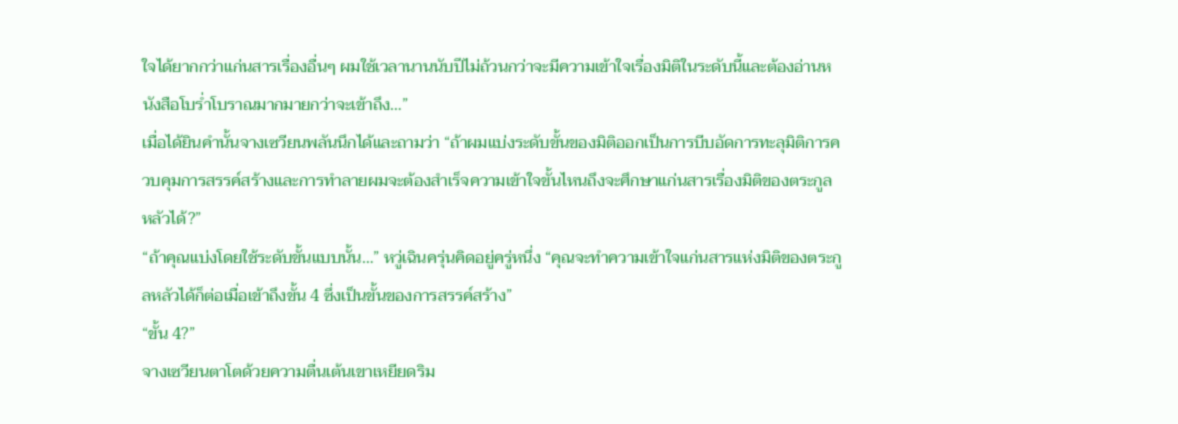ใจได้ยากกว่าแก่นสารเรื่องอื่นๆ ผมใช้เวลานานนับปีไม่ถ้วนกว่าจะมีความเข้าใจเรื่องมิติในระดับนี้และต้องอ่านหนังสือโบร่ำโบราณมากมายกว่าจะเข้าถึง…”
เมื่อได้ยินคำนั้นจางเซวียนพลันนึกได้และถามว่า “ถ้าผมแบ่งระดับขั้นของมิติออกเป็นการบีบอัดการทะลุมิติการควบคุมการสรรค์สร้างและการทำลายผมจะต้องสำเร็จความเข้าใจขั้นไหนถึงจะศึกษาแก่นสารเรื่องมิติของตระกูลหลัวได้?”
“ถ้าคุณแบ่งโดยใช้ระดับขั้นแบบนั้น…” หวู่เฉินครุ่นคิดอยู่ครู่หนึ่ง “คุณจะทำความเข้าใจแก่นสารแห่งมิติของตระกูลหลัวได้ก็ต่อเมื่อเข้าถึงขั้น 4 ซึ่งเป็นขั้นของการสรรค์สร้าง”
“ขั้น 4?”
จางเซวียนตาโตด้วยความตื่นเต้นเขาเหยียดริม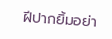ฝีปากยิ้มอย่า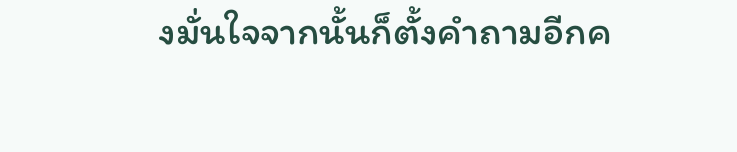งมั่นใจจากนั้นก็ตั้งคำถามอีกค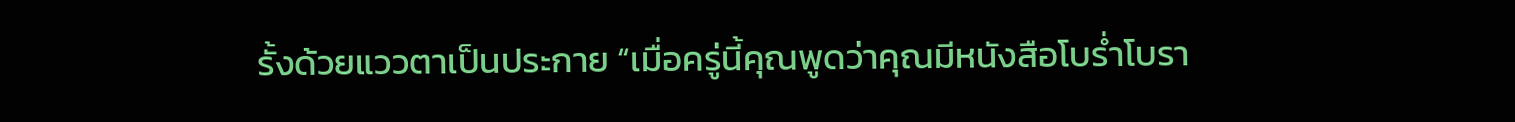รั้งด้วยแววตาเป็นประกาย “เมื่อครู่นี้คุณพูดว่าคุณมีหนังสือโบร่ำโบรา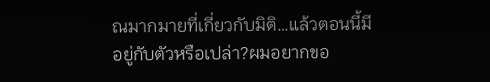ณมากมายที่เกี่ยวกับมิติ…แล้วตอนนี้มีอยู่กับตัวหรือเปล่า?ผมอยากขอ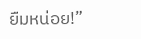ยืมหน่อย!”